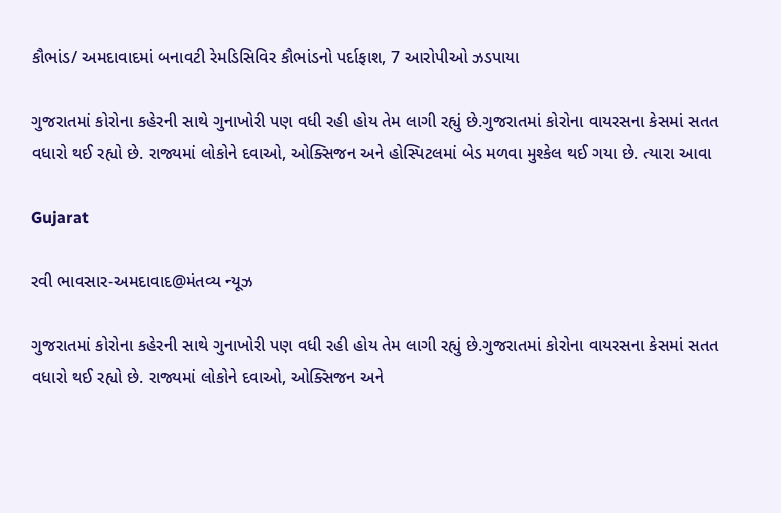કૌભાંડ/ અમદાવાદમાં બનાવટી રેમડિસિવિર કૌભાંડનો પર્દાફાશ, 7 આરોપીઓ ઝડપાયા

ગુજરાતમાં કોરોના કહેરની સાથે ગુનાખોરી પણ વધી રહી હોય તેમ લાગી રહ્યું છે.ગુજરાતમાં કોરોના વાયરસના કેસમાં સતત વધારો થઈ રહ્યો છે. રાજ્યમાં લોકોને દવાઓ, ઓક્સિજન અને હોસ્પિટલમાં બેડ મળવા મુશ્કેલ થઈ ગયા છે. ત્યારા આવા

Gujarat

રવી ભાવસાર-અમદાવાદ@મંતવ્ય ન્યૂઝ

ગુજરાતમાં કોરોના કહેરની સાથે ગુનાખોરી પણ વધી રહી હોય તેમ લાગી રહ્યું છે.ગુજરાતમાં કોરોના વાયરસના કેસમાં સતત વધારો થઈ રહ્યો છે. રાજ્યમાં લોકોને દવાઓ, ઓક્સિજન અને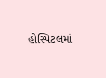હોસ્પિટલમાં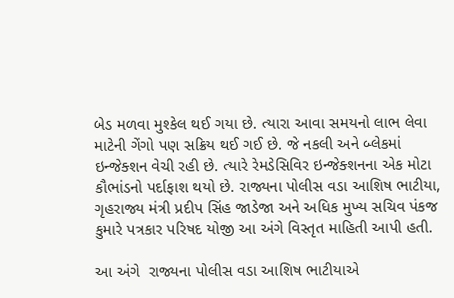બેડ મળવા મુશ્કેલ થઈ ગયા છે. ત્યારા આવા સમયનો લાભ લેવા માટેની ગેંગો પણ સક્રિય થઈ ગઈ છે. જે નકલી અને બ્લેકમાં ઇન્જેક્શન વેચી રહી છે. ત્યારે રેમડેસિવિર ઇન્જેક્શનના એક મોટા કૌભાંડનો પર્દાફાશ થયો છે. રાજ્યના પોલીસ વડા આશિષ ભાટીયા, ગૃહરાજ્ય મંત્રી પ્રદીપ સિંહ જાડેજા અને અધિક મુખ્ય સચિવ પંકજ કુમારે પત્રકાર પરિષદ યોજી આ અંગે વિસ્તૃત માહિતી આપી હતી.

આ અંગે  રાજ્યના પોલીસ વડા આશિષ ભાટીયાએ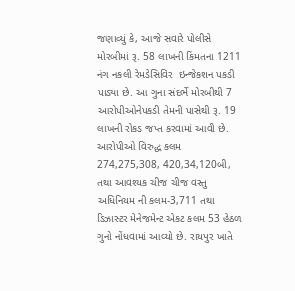જણાવ્યું કે, આજે સવારે પોલીસે મોરબીમાં રૂ. 58 લાખની કિંમતના 1211 નંગ નકલી રેમડેસિવિર  ઇન્જેકશન પકડી પાડ્યા છે. આ ગુના સંદર્ભે મોરબીથી 7  આરોપીઓનેપકડી તેમની પાસેથી રૂ. 19 લાખની રોકડ જપ્ત કરવામાં આવી છે. આરોપીઓ વિરુદ્ધ કલમ 274,275,308, 420,34,120બી, તથા આવશ્યક ચીજ ચીજ વસ્તુ અધિનિયમ ની કલમ-3,711 તથા ડિઝાસ્ટર મેનેજમેન્ટ એકટ કલમ 53 હેઠળ ગુનો નોંધવામાં આવ્યો છે. રાયપુર ખાતે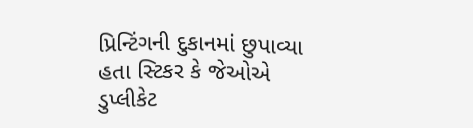પ્રિન્ટિંગની દુકાનમાં છુપાવ્યા હતા સ્ટિકર કે જેઓએ ડુપ્લીકેટ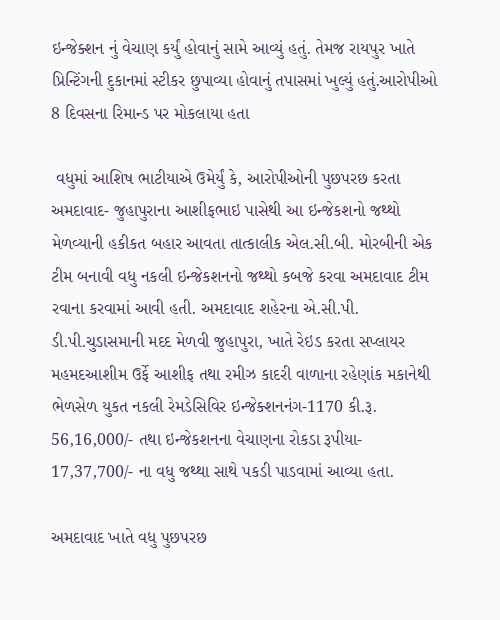ઇન્જેક્શન નું વેચાણ કર્યું હોવાનું સામે આવ્યું હતું. તેમજ રાયપુર ખાતે પ્રિન્ટિંગની દુકાનમાં સ્ટીકર છુપાવ્યા હોવાનું તપાસમાં ખુલ્યું હતું.આરોપીઓ 8 દિવસના રિમાન્ડ પર મોકલાયા હતા

 વધુમાં આશિષ ભાટીયાએ ઉમેર્યું કે, આરોપીઓની પુછપરછ કરતા અમદાવાદ- જુહાપુરાના આશીફભાઇ પાસેથી આ ઇન્જેકશનો જથ્થો મેળવ્યાની હકીકત બહાર આવતા તાત્કાલીક એલ.સી.બી. મોરબીની એક ટીમ બનાવી વધુ નકલી ઇન્જેકશનનો જથ્થો કબજે કરવા અમદાવાદ ટીમ રવાના કરવામાં આવી હતી. અમદાવાદ શહેરના એ.સી.પી.  ડી.પી.ચુડાસમાની મદદ મેળવી જુહાપુરા, ખાતે રેઇડ કરતા સપ્લાયર મહમદઆશીમ ઉર્ફે આશીફ તથા રમીઝ કાદરી વાળાના રહેણાંક મકાનેથી ભેળસેળ યુકત નકલી રેમડેસિવિર ઇન્જેક્શનનંગ-1170 કી.રૂ. 56,16,000/- તથા ઇન્જેકશનના વેચાણના રોકડા રૂપીયા- 17,37,700/- ના વધુ જથ્થા સાથે પકડી પાડવામાં આવ્યા હતા.

અમદાવાદ ખાતે વધુ પુછપરછ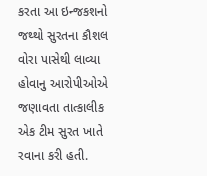કરતા આ ઇન્જકશનો જથ્થો સુરતના કૌશલ વોરા પાસેથી લાવ્યા હોવાનુ આરોપીઓએ જણાવતા તાત્કાલીક એક ટીમ સુરત ખાતે રવાના કરી હતી.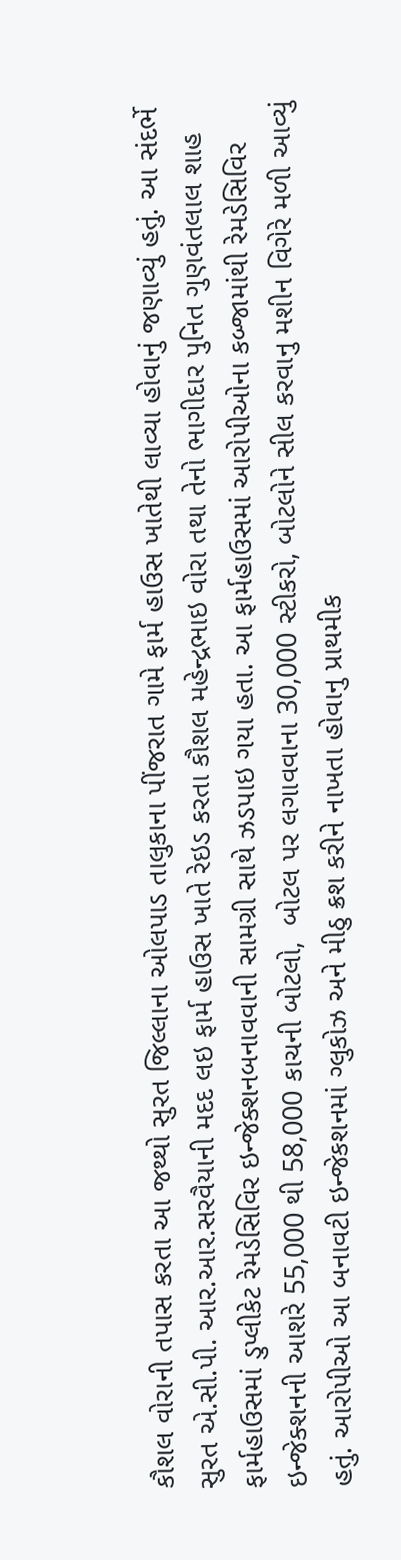કૌશલ વોરાની તપાસ કરતા આ જથ્થો સુરત જિલ્લાના ઓલપાડ તાલુકાના પીંજરાત ગામે ફાર્મ હાઉસ ખાતેથી લાવ્યા હોવાનું જણાવ્યું હતું. આ સંદર્ભે સુરત એ.સી.પી. આર.આર.સરવૈયાની મદદ લઇ ફાર્મ હાઉસ ખાતે રેઇડ કરતા કૌશલ મહેન્દ્રભાઇ વોરા તથા તેનો ભાગીદાર પુનિત ગુણવંતલાલ શાહ ફાર્મહાઉસમાં ડુપ્લીકેટ રેમડેસિવિર ઇન્જેક્શનબનાવવાની સામગ્રી સાથે ઝડપાઇ ગયા હતા. આ ફાર્મહાઉસમાં આરોપીઓના કબ્જામાંથી રેમડેસિવિર ઇન્જેક્શનની આશરે 55,000 થી 58,000 કાચની બોટલો,  બોટલ પર લગાવવાના 30,000 સ્ટીકરો, બોટલોને સીલ કરવાનુ મશીન વિગેરે મળી આવ્યું હતું. આરોપીઓ આ બનાવટી ઇન્જેકશનમાં ગ્લુકોઝ અને મીઠુ ક્રશ કરીને નાખતા હોવાનુ પ્રાથમીક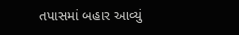તપાસમાં બહાર આવ્યું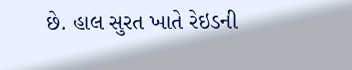છે. હાલ સુરત ખાતે રેઇડની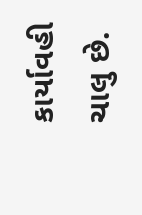કાર્યાવહી ચાલુ છે.